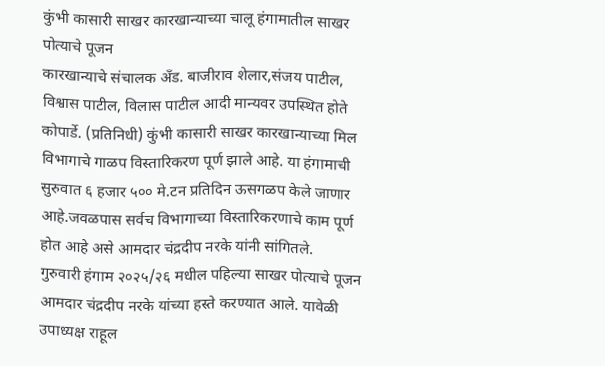कुंभी कासारी साखर कारखान्याच्या चालू हंगामातील साखर पोत्याचे पूजन
कारखान्याचे संचालक अँड. बाजीराव शेलार,संजय पाटील, विश्वास पाटील, विलास पाटील आदी मान्यवर उपस्थित होते
कोपार्डे. (प्रतिनिधी) कुंभी कासारी साखर कारखान्याच्या मिल विभागाचे गाळप विस्तारिकरण पूर्ण झाले आहे. या हंगामाची सुरुवात ६ हजार ५०० मे.टन प्रतिदिन ऊसगळप केले जाणार आहे.जवळपास सर्वच विभागाच्या विस्तारिकरणाचे काम पूर्ण होत आहे असे आमदार चंद्रदीप नरके यांनी सांगितले.
गुरुवारी हंगाम २०२५/२६ मधील पहिल्या साखर पोत्याचे पूजन आमदार चंद्रदीप नरके यांच्या हस्ते करण्यात आले. यावेळी उपाध्यक्ष राहूल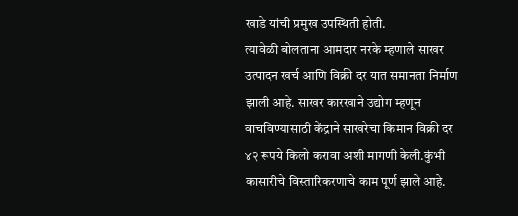खाडे यांची प्रमुख उपस्थिती होती.
त्यावेळी बोलताना आमदार नरके म्हणाले साखर उत्पादन खर्च आणि विक्री दर यात समानता निर्माण झाली आहे. साखर कारखाने उद्योग म्हणून वाचविण्यासाठी केंद्राने साखरेचा किमान विक्री दर ४२ रूपये किलो करावा अशी मागणी केली.कुंभी कासारीचे विस्तारिकरणाचे काम पूर्ण झाले आहे.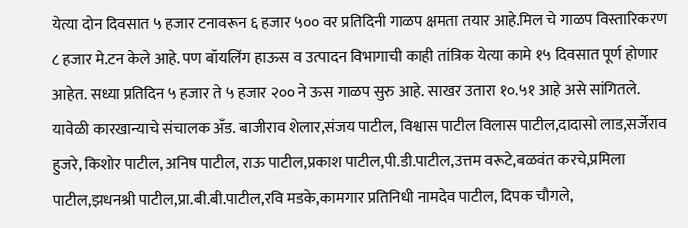येत्या दोन दिवसात ५ हजार टनावरून ६ हजार ५०० वर प्रतिदिनी गाळप क्षमता तयार आहे.मिल चे गाळप विस्तारिकरण ८ हजार मे.टन केले आहे. पण बॉयलिंग हाऊस व उत्पादन विभागाची काही तांत्रिक येत्या कामे १५ दिवसात पूर्ण होणार आहेत. सध्या प्रतिदिन ५ हजार ते ५ हजार २०० ने ऊस गाळप सुरु आहे. साखर उतारा १०.५१ आहे असे सांगितले.
यावेळी कारखान्याचे संचालक अँड. बाजीराव शेलार,संजय पाटील, विश्वास पाटील विलास पाटील,दादासो लाड,सर्जेराव हुजरे, किशोर पाटील, अनिष पाटील, राऊ पाटील,प्रकाश पाटील,पी.डी.पाटील,उत्तम वरूटे,बळवंत करचे,प्रमिला पाटील,झधनश्री पाटील,प्रा.बी.बी.पाटील,रवि मडके,कामगार प्रतिनिधी नामदेव पाटील, दिपक चौगले,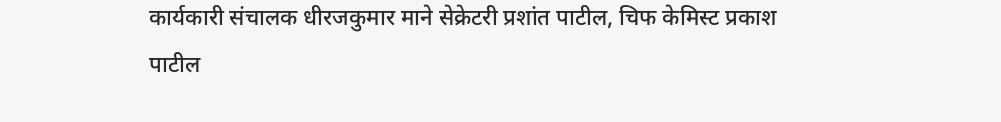कार्यकारी संचालक धीरजकुमार माने सेक्रेटरी प्रशांत पाटील, चिफ केमिस्ट प्रकाश पाटील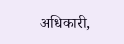अधिकारी,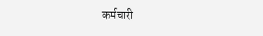कर्मचारी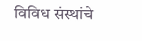विविध संस्थांचे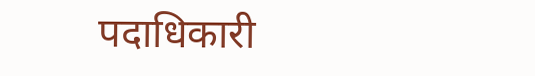पदाधिकारी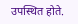उपस्थित होते.